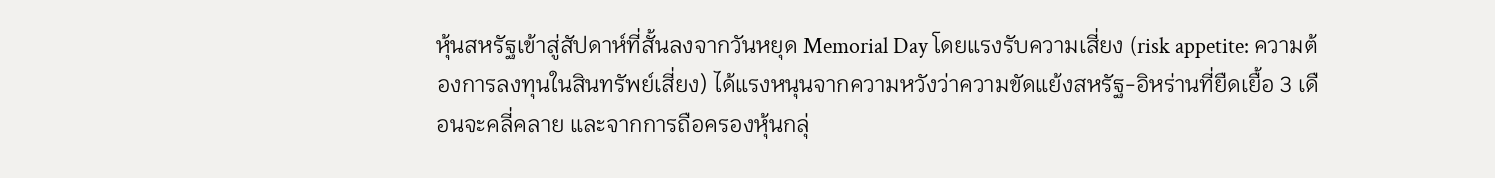หุ้นสหรัฐเข้าสู่สัปดาห์ที่สั้นลงจากวันหยุด Memorial Day โดยแรงรับความเสี่ยง (risk appetite: ความต้องการลงทุนในสินทรัพย์เสี่ยง) ได้แรงหนุนจากความหวังว่าความขัดแย้งสหรัฐ-อิหร่านที่ยืดเยื้อ 3 เดือนจะคลี่คลาย และจากการถือครองหุ้นกลุ่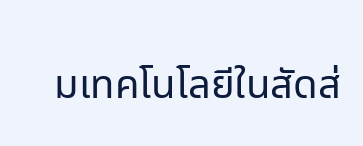มเทคโนโลยีในสัดส่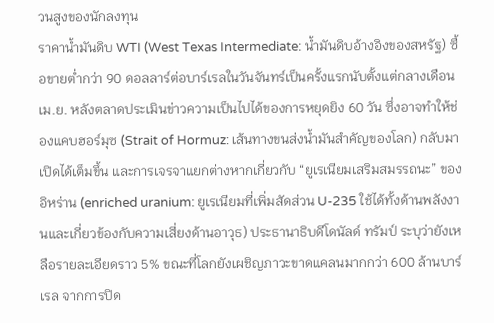วนสูงของนักลงทุน
ราคาน้ำมันดิบ WTI (West Texas Intermediate: น้ำมันดิบอ้างอิงของสหรัฐ) ซื้อขายต่ำกว่า 90 ดอลลาร์ต่อบาร์เรลในวันจันทร์เป็นครั้งแรกนับตั้งแต่กลางเดือนเม.ย. หลังตลาดประเมินข่าวความเป็นไปได้ของการหยุดยิง 60 วัน ซึ่งอาจทำให้ช่องแคบฮอร์มุซ (Strait of Hormuz: เส้นทางขนส่งน้ำมันสำคัญของโลก) กลับมาเปิดได้เต็มขึ้น และการเจรจาแยกต่างหากเกี่ยวกับ “ยูเรเนียมเสริมสมรรถนะ” ของอิหร่าน (enriched uranium: ยูเรเนียมที่เพิ่มสัดส่วน U-235 ใช้ได้ทั้งด้านพลังงานและเกี่ยวข้องกับความเสี่ยงด้านอาวุธ) ประธานาธิบดีโดนัลด์ ทรัมป์ ระบุว่ายังเหลือรายละเอียดราว 5% ขณะที่โลกยังเผชิญภาวะขาดแคลนมากกว่า 600 ล้านบาร์เรล จากการปิด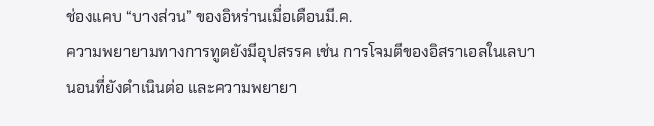ช่องแคบ “บางส่วน” ของอิหร่านเมื่อเดือนมี.ค.
ความพยายามทางการทูตยังมีอุปสรรค เช่น การโจมตีของอิสราเอลในเลบานอนที่ยังดำเนินต่อ และความพยายา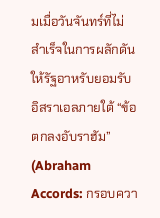มเมื่อวันจันทร์ที่ไม่สำเร็จในการผลักดันให้รัฐอาหรับยอมรับอิสราเอลภายใต้ “ข้อตกลงอับราฮัม” (Abraham Accords: กรอบควา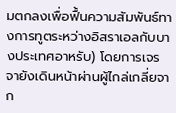มตกลงเพื่อฟื้นความสัมพันธ์ทางการทูตระหว่างอิสราเอลกับบางประเทศอาหรับ) โดยการเจรจายังเดินหน้าผ่านผู้ไกล่เกลี่ยจาก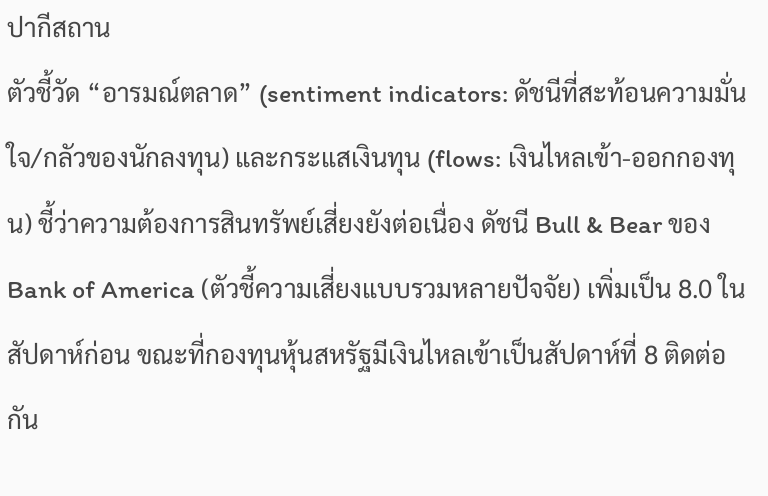ปากีสถาน
ตัวชี้วัด “อารมณ์ตลาด” (sentiment indicators: ดัชนีที่สะท้อนความมั่นใจ/กลัวของนักลงทุน) และกระแสเงินทุน (flows: เงินไหลเข้า-ออกกองทุน) ชี้ว่าความต้องการสินทรัพย์เสี่ยงยังต่อเนื่อง ดัชนี Bull & Bear ของ Bank of America (ตัวชี้ความเสี่ยงแบบรวมหลายปัจจัย) เพิ่มเป็น 8.0 ในสัปดาห์ก่อน ขณะที่กองทุนหุ้นสหรัฐมีเงินไหลเข้าเป็นสัปดาห์ที่ 8 ติดต่อกัน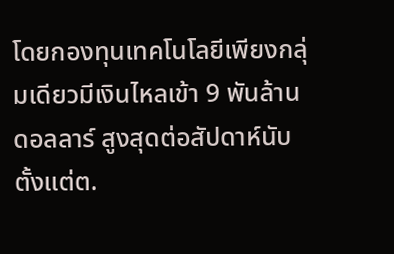โดยกองทุนเทคโนโลยีเพียงกลุ่มเดียวมีเงินไหลเข้า 9 พันล้านดอลลาร์ สูงสุดต่อสัปดาห์นับตั้งแต่ต.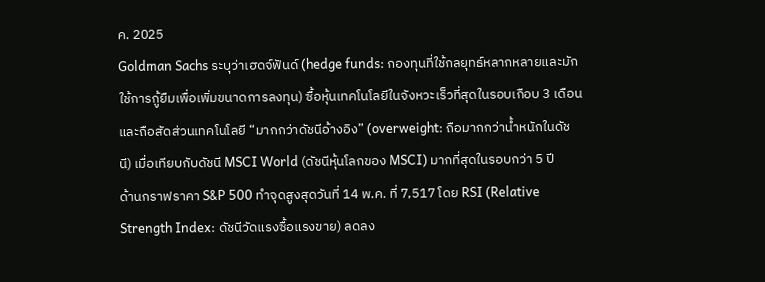ค. 2025
Goldman Sachs ระบุว่าเฮดจ์ฟันด์ (hedge funds: กองทุนที่ใช้กลยุทธ์หลากหลายและมักใช้การกู้ยืมเพื่อเพิ่มขนาดการลงทุน) ซื้อหุ้นเทคโนโลยีในจังหวะเร็วที่สุดในรอบเกือบ 3 เดือน และถือสัดส่วนเทคโนโลยี “มากกว่าดัชนีอ้างอิง” (overweight: ถือมากกว่าน้ำหนักในดัชนี) เมื่อเทียบกับดัชนี MSCI World (ดัชนีหุ้นโลกของ MSCI) มากที่สุดในรอบกว่า 5 ปี
ด้านกราฟราคา S&P 500 ทำจุดสูงสุดวันที่ 14 พ.ค. ที่ 7,517 โดย RSI (Relative Strength Index: ดัชนีวัดแรงซื้อแรงขาย) ลดลง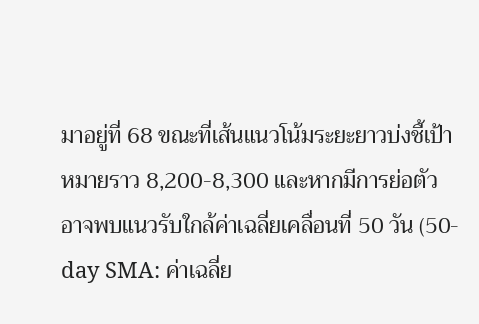มาอยู่ที่ 68 ขณะที่เส้นแนวโน้มระยะยาวบ่งชี้เป้าหมายราว 8,200-8,300 และหากมีการย่อตัว อาจพบแนวรับใกล้ค่าเฉลี่ยเคลื่อนที่ 50 วัน (50-day SMA: ค่าเฉลี่ย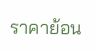ราคาย้อน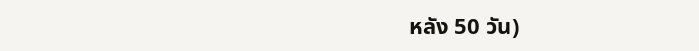หลัง 50 วัน)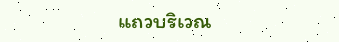แถวบริเวณ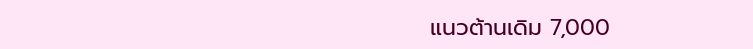แนวต้านเดิม 7,000